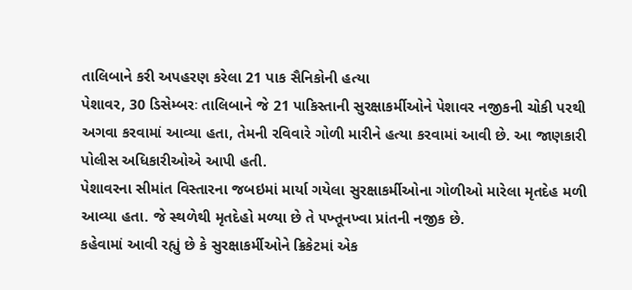તાલિબાને કરી અપહરણ કરેલા 21 પાક સૈનિકોની હત્યા
પેશાવર, 30 ડિસેમ્બરઃ તાલિબાને જે 21 પાકિસ્તાની સુરક્ષાકર્મીઓને પેશાવર નજીકની ચોકી પરથી અગવા કરવામાં આવ્યા હતા, તેમની રવિવારે ગોળી મારીને હત્યા કરવામાં આવી છે. આ જાણકારી પોલીસ અધિકારીઓએ આપી હતી.
પેશાવરના સીમાંત વિસ્તારના જબઇમાં માર્યા ગયેલા સુરક્ષાકર્મીઓના ગોળીઓ મારેલા મૃતદેહ મળી આવ્યા હતા. જે સ્થળેથી મૃતદેહો મળ્યા છે તે પખ્તૂનખ્વા પ્રાંતની નજીક છે.
કહેવામાં આવી રહ્યું છે કે સુરક્ષાકર્મીઓને ક્રિકેટમાં એક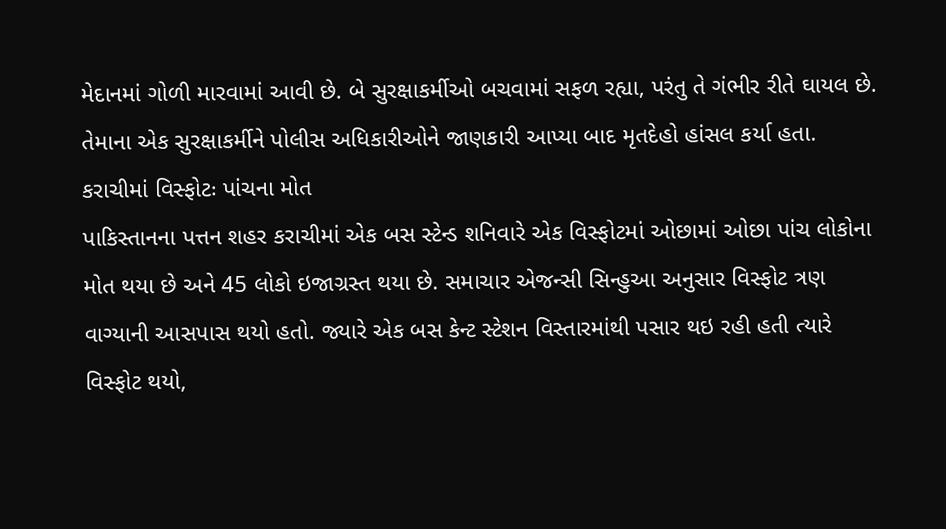મેદાનમાં ગોળી મારવામાં આવી છે. બે સુરક્ષાકર્મીઓ બચવામાં સફળ રહ્યા, પરંતુ તે ગંભીર રીતે ઘાયલ છે. તેમાના એક સુરક્ષાકર્મીને પોલીસ અધિકારીઓને જાણકારી આપ્યા બાદ મૃતદેહો હાંસલ કર્યા હતા.
કરાચીમાં વિસ્ફોટઃ પાંચના મોત
પાકિસ્તાનના પત્તન શહર કરાચીમાં એક બસ સ્ટેન્ડ શનિવારે એક વિસ્ફોટમાં ઓછામાં ઓછા પાંચ લોકોના મોત થયા છે અને 45 લોકો ઇજાગ્રસ્ત થયા છે. સમાચાર એજન્સી સિન્હુઆ અનુસાર વિસ્ફોટ ત્રણ વાગ્યાની આસપાસ થયો હતો. જ્યારે એક બસ કેન્ટ સ્ટેશન વિસ્તારમાંથી પસાર થઇ રહી હતી ત્યારે વિસ્ફોટ થયો,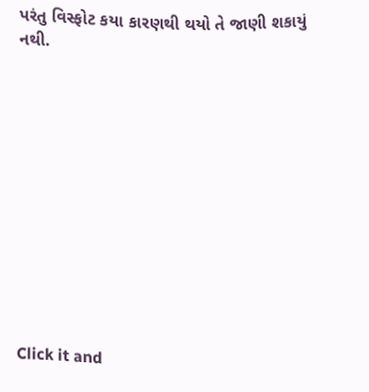પરંતુ વિસ્ફોટ કયા કારણથી થયો તે જાણી શકાયું નથી.












Click it and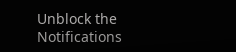Unblock the Notifications